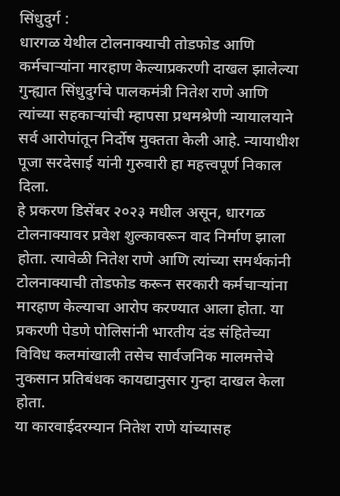सिंधुदुर्ग :
धारगळ येथील टोलनाक्याची तोडफोड आणि कर्मचाऱ्यांना मारहाण केल्याप्रकरणी दाखल झालेल्या गुन्ह्यात सिंधुदुर्गचे पालकमंत्री नितेश राणे आणि त्यांच्या सहकाऱ्यांची म्हापसा प्रथमश्रेणी न्यायालयाने सर्व आरोपांतून निर्दोष मुक्तता केली आहे. न्यायाधीश पूजा सरदेसाई यांनी गुरुवारी हा महत्त्वपूर्ण निकाल दिला.
हे प्रकरण डिसेंबर २०२३ मधील असून, धारगळ टोलनाक्यावर प्रवेश शुल्कावरून वाद निर्माण झाला होता. त्यावेळी नितेश राणे आणि त्यांच्या समर्थकांनी टोलनाक्याची तोडफोड करून सरकारी कर्मचाऱ्यांना मारहाण केल्याचा आरोप करण्यात आला होता. या प्रकरणी पेडणे पोलिसांनी भारतीय दंड संहितेच्या विविध कलमांखाली तसेच सार्वजनिक मालमत्तेचे नुकसान प्रतिबंधक कायद्यानुसार गुन्हा दाखल केला होता.
या कारवाईदरम्यान नितेश राणे यांच्यासह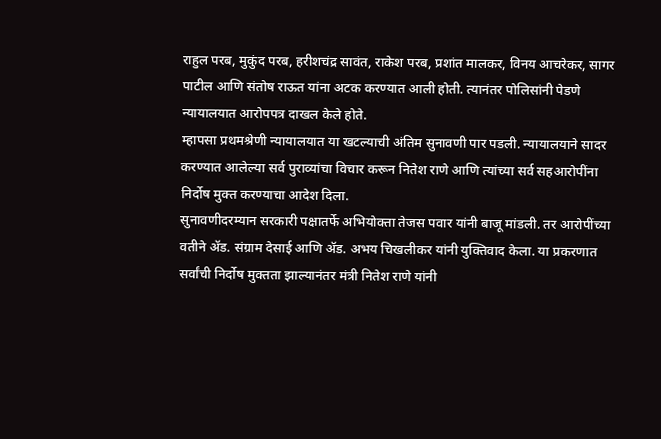राहुल परब, मुकुंद परब, हरीशचंद्र सावंत, राकेश परब, प्रशांत मालकर, विनय आचरेकर, सागर पाटील आणि संतोष राऊत यांना अटक करण्यात आली होती. त्यानंतर पोलिसांनी पेडणे न्यायालयात आरोपपत्र दाखल केले होते.
म्हापसा प्रथमश्रेणी न्यायालयात या खटल्याची अंतिम सुनावणी पार पडली. न्यायालयाने सादर करण्यात आलेल्या सर्व पुराव्यांचा विचार करून नितेश राणे आणि त्यांच्या सर्व सहआरोपींना निर्दोष मुक्त करण्याचा आदेश दिला.
सुनावणीदरम्यान सरकारी पक्षातर्फे अभियोक्ता तेजस पवार यांनी बाजू मांडली. तर आरोपींच्या वतीने ॲड. संग्राम देसाई आणि ॲड. अभय चिखलीकर यांनी युक्तिवाद केला. या प्रकरणात सर्वांची निर्दोष मुक्तता झाल्यानंतर मंत्री नितेश राणे यांनी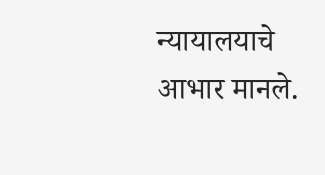न्यायालयाचे आभार मानले.